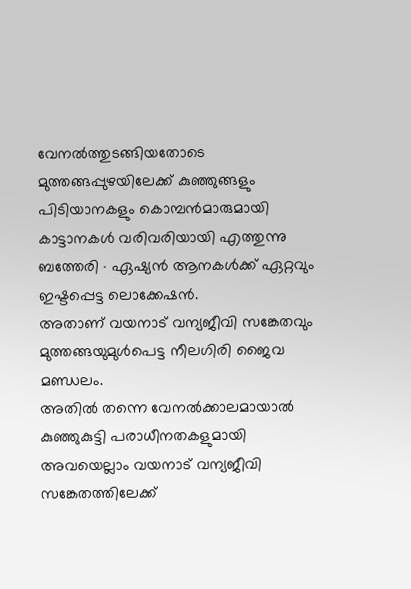വേനൽത്തുടങ്ങിയതോടെ മുത്തങ്ങപ്പുഴയിലേക്ക് കുഞ്ഞുങ്ങളും പിടിയാനകളും കൊമ്പൻമാരുമായി കാട്ടാനകൾ വരിവരിയായി എത്തുന്നു
ബത്തേരി ∙ ഏഷ്യൻ ആനകൾക്ക് ഏറ്റവും ഇഷ്ടപ്പെട്ട ലൊക്കേഷൻ.
അതാണ് വയനാട് വന്യജീവി സങ്കേതവും മുത്തങ്ങയുമുൾപെട്ട നീലഗിരി ജൈവ മണ്ഡലം.
അതിൽ തന്നെ വേനൽക്കാലമായാൽ കുഞ്ഞുകുട്ടി പരാധീനതകളുമായി അവയെല്ലാം വയനാട് വന്യജീവി സങ്കേതത്തിലേക്ക്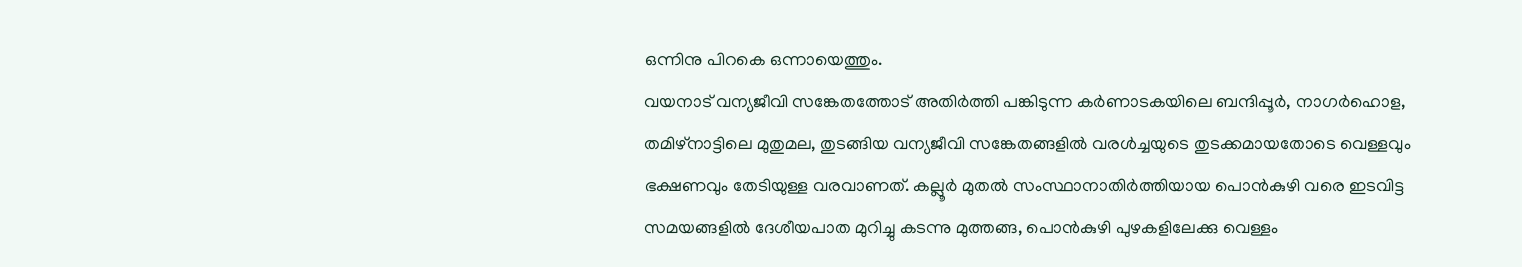ഒന്നിനു പിറകെ ഒന്നായെത്തും.
വയനാട് വന്യജീവി സങ്കേതത്തോട് അതിർത്തി പങ്കിടുന്ന കർണാടകയിലെ ബന്ദിപ്പൂർ, നാഗർഹൊള, തമിഴ്നാട്ടിലെ മുതുമല, തുടങ്ങിയ വന്യജീവി സങ്കേതങ്ങളിൽ വരൾച്ചയുടെ തുടക്കമായതോടെ വെള്ളവും ഭക്ഷണവും തേടിയുള്ള വരവാണത്. കല്ലൂർ മുതൽ സംസ്ഥാനാതിർത്തിയായ പൊൻകുഴി വരെ ഇടവിട്ട
സമയങ്ങളിൽ ദേശീയപാത മുറിച്ചു കടന്നു മുത്തങ്ങ, പൊൻകുഴി പുഴകളിലേക്കു വെള്ളം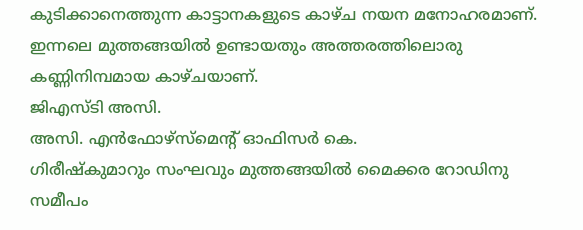കുടിക്കാനെത്തുന്ന കാട്ടാനകളുടെ കാഴ്ച നയന മനോഹരമാണ്. ഇന്നലെ മുത്തങ്ങയിൽ ഉണ്ടായതും അത്തരത്തിലൊരു കണ്ണിനിമ്പമായ കാഴ്ചയാണ്.
ജിഎസ്ടി അസി.
അസി. എൻഫോഴ്സ്മെന്റ് ഓഫിസർ കെ.
ഗിരീഷ്കുമാറും സംഘവും മുത്തങ്ങയിൽ മൈക്കര റോഡിനു സമീപം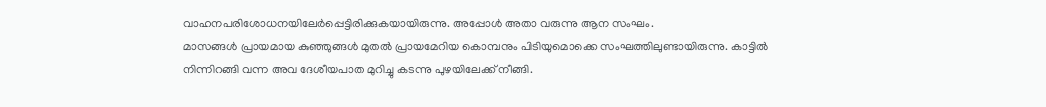വാഹനപരിശോധനയിലേർപ്പെട്ടിരിക്കുകയായിരുന്നു. അപ്പോൾ അതാ വരുന്നു ആന സംഘം.
മാസങ്ങൾ പ്രായമായ കുഞ്ഞുങ്ങൾ മുതൽ പ്രായമേറിയ കൊമ്പനും പിടിയുമൊക്കെ സംഘത്തിലുണ്ടായിരുന്നു. കാട്ടിൽ നിന്നിറങ്ങി വന്ന അവ ദേശീയപാത മുറിച്ചു കടന്നു പുഴയിലേക്ക് നീങ്ങി.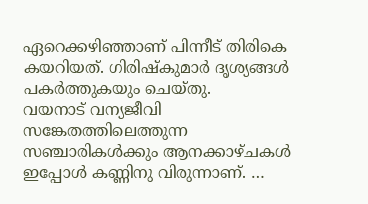ഏറെക്കഴിഞ്ഞാണ് പിന്നീട് തിരികെ കയറിയത്. ഗിരിഷ്കുമാർ ദൃശ്യങ്ങൾ പകർത്തുകയും ചെയ്തു.
വയനാട് വന്യജീവി സങ്കേതത്തിലെത്തുന്ന സഞ്ചാരികൾക്കും ആനക്കാഴ്ചകൾ ഇപ്പോൾ കണ്ണിനു വിരുന്നാണ്. …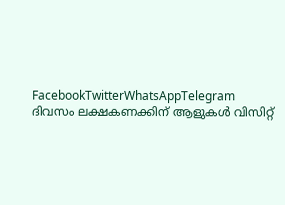FacebookTwitterWhatsAppTelegram
ദിവസം ലക്ഷകണക്കിന് ആളുകൾ വിസിറ്റ്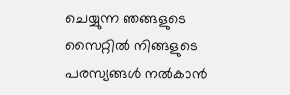ചെയ്യുന്ന ഞങ്ങളുടെ സൈറ്റിൽ നിങ്ങളുടെ പരസ്യങ്ങൾ നൽകാൻ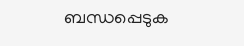ബന്ധപ്പെടുക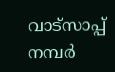വാട്സാപ്പ് നമ്പർ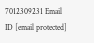7012309231 Email ID [email protected]